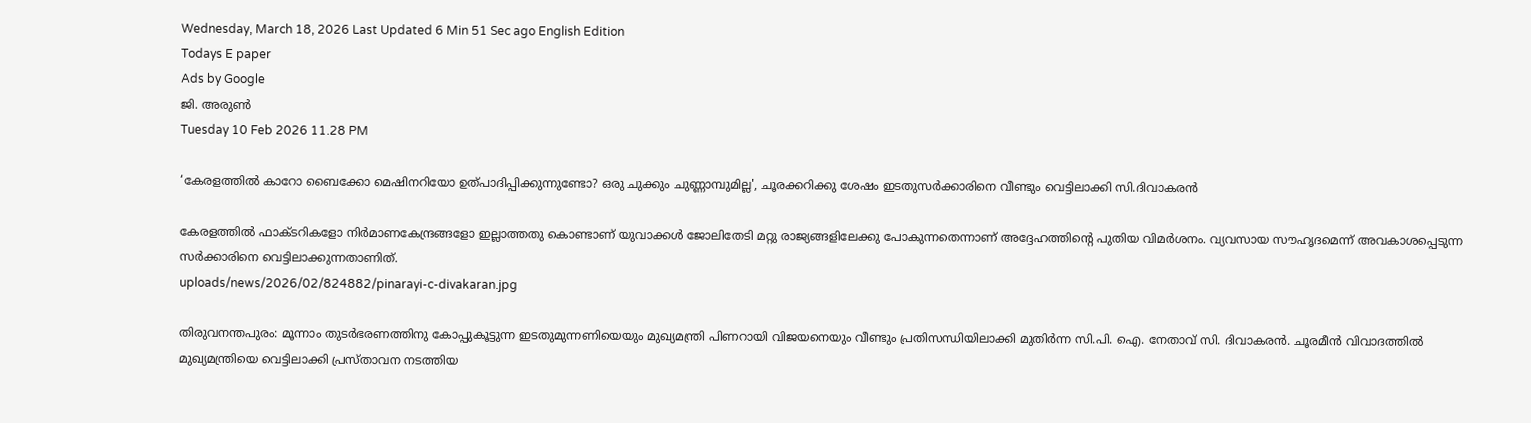Wednesday, March 18, 2026 Last Updated 6 Min 51 Sec ago English Edition
Todays E paper
Ads by Google
ജി. അരുണ്‍
Tuesday 10 Feb 2026 11.28 PM

‘കേരളത്തില്‍ കാറോ ബൈക്കോ മെഷിനറിയോ ഉത്‌പാദിപ്പിക്കുന്നുണ്ടോ? ഒരു ചുക്കും ചുണ്ണാമ്പുമില്ല', ചൂരക്കറിക്കു ശേഷം ഇടതുസർക്കാരിനെ വീണ്ടും വെട്ടിലാക്കി സി.ദിവാകരൻ

കേരളത്തില്‍ ഫാക്‌ടറികളോ നിര്‍മാണകേന്ദ്രങ്ങളോ ഇല്ലാത്തതു കൊണ്ടാണ്‌ യുവാക്കള്‍ ജോലിതേടി മറ്റു രാജ്യങ്ങളിലേക്കു പോകുന്നതെന്നാണ്‌ അദ്ദേഹത്തിന്റെ പുതിയ വിമര്‍ശനം. വ്യവസായ സൗഹൃദമെന്ന്‌ അവകാശപ്പെടുന്ന സര്‍ക്കാരിനെ വെട്ടിലാക്കുന്നതാണിത്‌.
uploads/news/2026/02/824882/pinarayi-c-divakaran.jpg

തിരുവനന്തപുരം: മൂന്നാം തുടര്‍ഭരണത്തിനു കോപ്പുകൂട്ടുന്ന ഇടതുമുന്നണിയെയും മുഖ്യമന്ത്രി പിണറായി വിജയനെയും വീണ്ടും പ്രതിസന്ധിയിലാക്കി മുതിര്‍ന്ന സി.പി. ഐ. നേതാവ്‌ സി. ദിവാകരന്‍. ചൂരമീന്‍ വിവാദത്തില്‍ മുഖ്യമന്ത്രിയെ വെട്ടിലാക്കി പ്രസ്‌താവന നടത്തിയ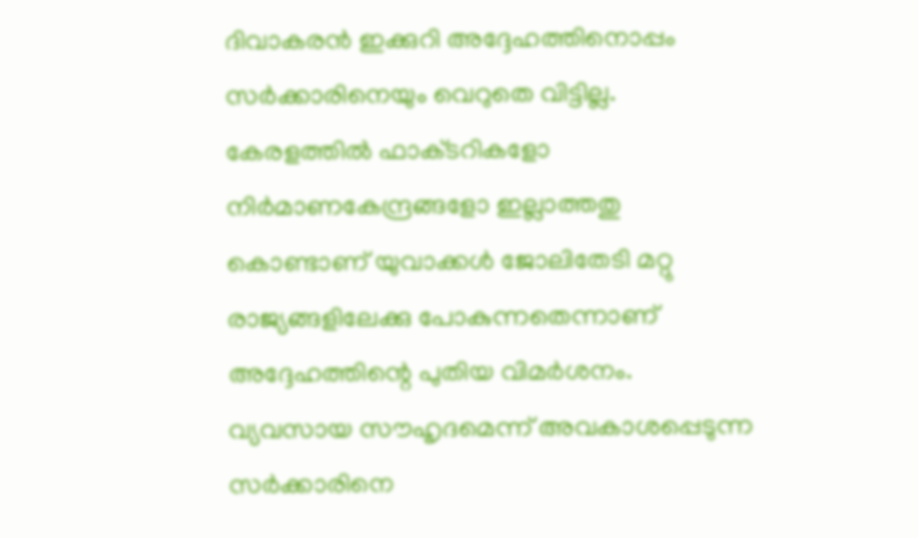ദിവാകരന്‍ ഇക്കുറി അദ്ദേഹത്തിനൊപ്പം സര്‍ക്കാരിനെയും വെറുതെ വിട്ടില്ല. കേരളത്തില്‍ ഫാക്‌ടറികളോ നിര്‍മാണകേന്ദ്രങ്ങളോ ഇല്ലാത്തതു കൊണ്ടാണ്‌ യുവാക്കള്‍ ജോലിതേടി മറ്റു രാജ്യങ്ങളിലേക്കു പോകുന്നതെന്നാണ്‌ അദ്ദേഹത്തിന്റെ പുതിയ വിമര്‍ശനം. വ്യവസായ സൗഹൃദമെന്ന്‌ അവകാശപ്പെടുന്ന സര്‍ക്കാരിനെ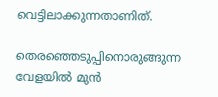വെട്ടിലാക്കുന്നതാണിത്‌.

തെരഞ്ഞെടുപ്പിനൊരുങ്ങുന്ന വേളയില്‍ മുന്‍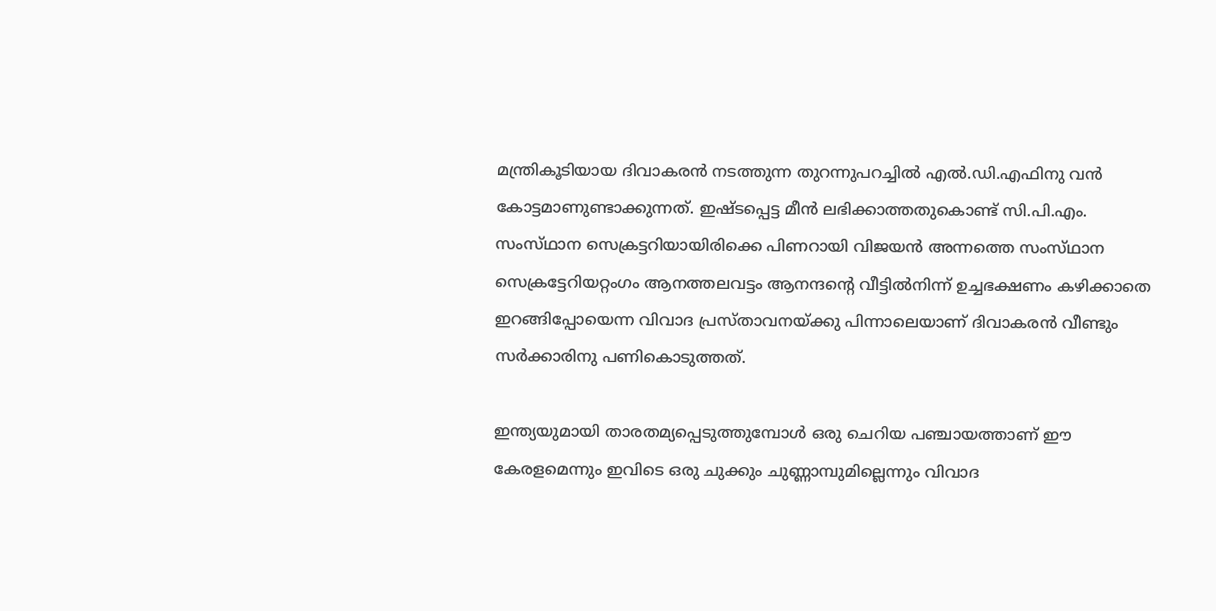മന്ത്രികൂടിയായ ദിവാകരന്‍ നടത്തുന്ന തുറന്നുപറച്ചില്‍ എല്‍.ഡി.എഫിനു വന്‍ കോട്ടമാണുണ്ടാക്കുന്നത്‌. ഇഷ്‌ടപ്പെട്ട മീന്‍ ലഭിക്കാത്തതുകൊണ്ട്‌ സി.പി.എം. സംസ്‌ഥാന സെക്രട്ടറിയായിരിക്കെ പിണറായി വിജയന്‍ അന്നത്തെ സംസ്‌ഥാന സെക്രട്ടേറിയറ്റംഗം ആനത്തലവട്ടം ആനന്ദന്റെ വീട്ടില്‍നിന്ന്‌ ഉച്ചഭക്ഷണം കഴിക്കാതെ ഇറങ്ങിപ്പോയെന്ന വിവാദ പ്രസ്‌താവനയ്‌ക്കു പിന്നാലെയാണ്‌ ദിവാകരന്‍ വീണ്ടും സര്‍ക്കാരിനു പണികൊടുത്തത്‌.

ഇന്ത്യയുമായി താരതമ്യപ്പെടുത്തുമ്പോള്‍ ഒരു ചെറിയ പഞ്ചായത്താണ്‌ ഈ കേരളമെന്നും ഇവിടെ ഒരു ചുക്കും ചുണ്ണാമ്പുമില്ലെന്നും വിവാദ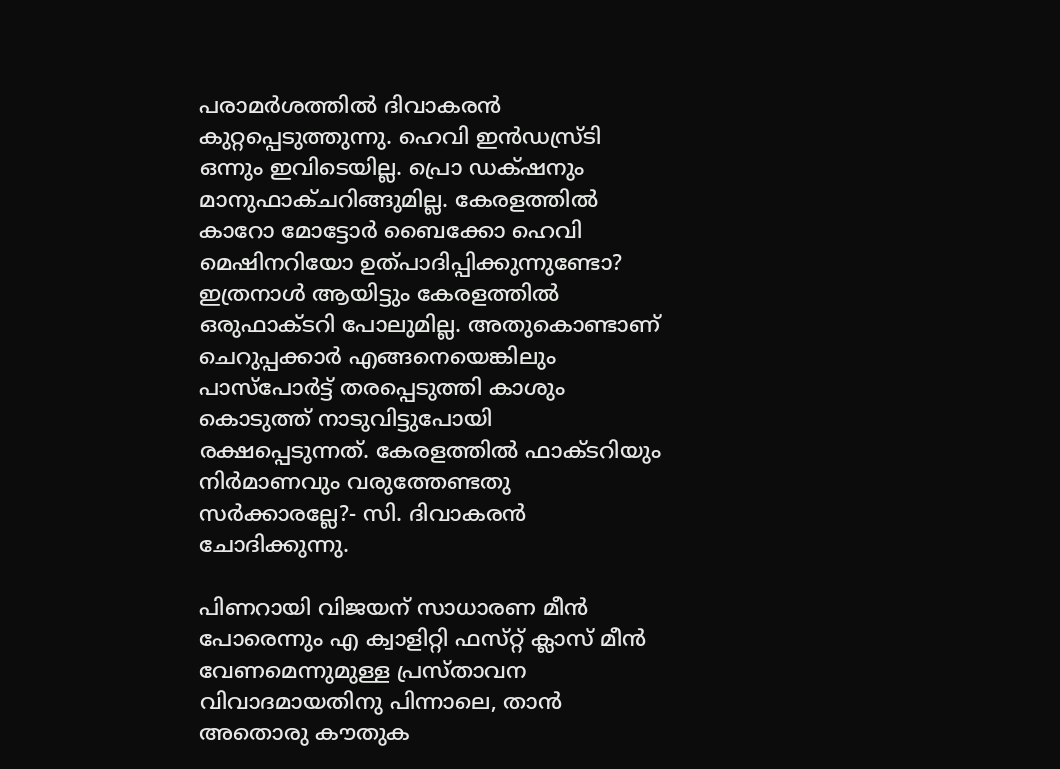പരാമര്‍ശത്തില്‍ ദിവാകരന്‍ കുറ്റപ്പെടുത്തുന്നു. ഹെവി ഇന്‍ഡസ്ര്‌ടി ഒന്നും ഇവിടെയില്ല. പ്രൊ ഡക്‌ഷനും മാനുഫാക്‌ചറിങ്ങുമില്ല. കേരളത്തില്‍ കാറോ മോട്ടോര്‍ ബൈക്കോ ഹെവി മെഷിനറിയോ ഉത്‌പാദിപ്പിക്കുന്നുണ്ടോ? ഇത്രനാള്‍ ആയിട്ടും കേരളത്തില്‍ ഒരുഫാക്‌ടറി പോലുമില്ല. അതുകൊണ്ടാണ്‌ ചെറുപ്പക്കാര്‍ എങ്ങനെയെങ്കിലും പാസ്‌പോര്‍ട്ട്‌ തരപ്പെടുത്തി കാശും കൊടുത്ത്‌ നാടുവിട്ടുപോയി രക്ഷപ്പെടുന്നത്‌. കേരളത്തില്‍ ഫാക്‌ടറിയും നിര്‍മാണവും വരുത്തേണ്ടതു സര്‍ക്കാരല്ലേ?- സി. ദിവാകരന്‍ ചോദിക്കുന്നു.

പിണറായി വിജയന്‌ സാധാരണ മീന്‍ പോരെന്നും എ ക്വാളിറ്റി ഫസ്‌റ്റ്‌ ക്ലാസ്‌ മീന്‍ വേണമെന്നുമുള്ള പ്രസ്‌താവന വിവാദമായതിനു പിന്നാലെ, താന്‍ അതൊരു കൗതുക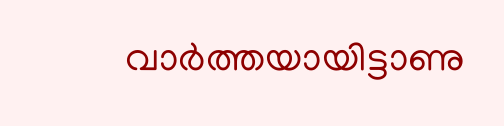വാര്‍ത്തയായിട്ടാണു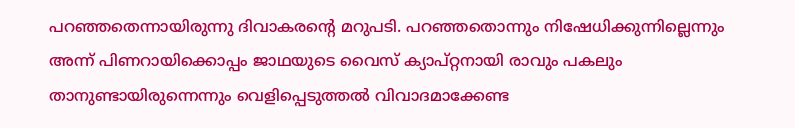പറഞ്ഞതെന്നായിരുന്നു ദിവാകരന്റെ മറുപടി. പറഞ്ഞതൊന്നും നിഷേധിക്കുന്നില്ലെന്നും അന്ന്‌ പിണറായിക്കൊപ്പം ജാഥയുടെ വൈസ്‌ ക്യാപ്‌റ്റനായി രാവും പകലും താനുണ്ടായിരുന്നെന്നും വെളിപ്പെടുത്തല്‍ വിവാദമാക്കേണ്ട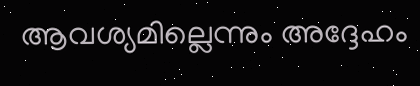ആവശ്യമില്ലെന്നും അദ്ദേഹം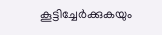കൂട്ടിച്ചേര്‍ക്കുകയും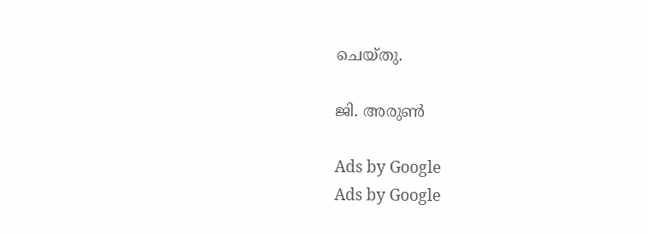ചെയ്‌തു.

ജി. അരുണ്‍

Ads by Google
Ads by Google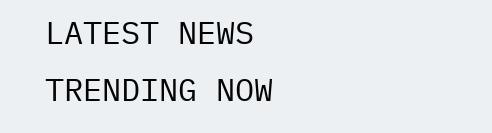LATEST NEWS
TRENDING NOW